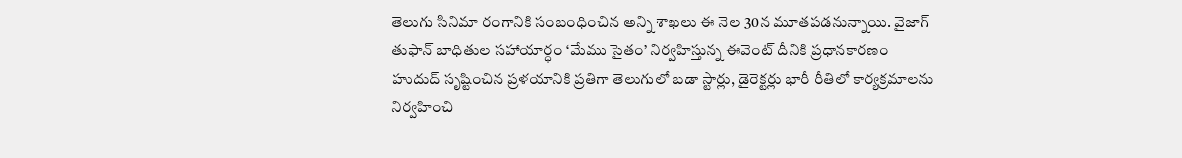తెలుగు సినిమా రంగానికి సంబంధించిన అన్ని శాఖలు ఈ నెల 30న మూతపడనున్నాయి. వైజాగ్ తుఫాన్ బాధితుల సహాయార్ధం ‘మేము సైతం’ నిర్వహిస్తున్న ఈవెంట్ దీనికి ప్రధానకారణం
హుదుద్ సృష్టించిన ప్రళయానికి ప్రతిగా తెలుగులో బడా స్టార్లు, డైరెక్టర్లు భారీ రీతిలో కార్యక్రమాలను నిర్వహించి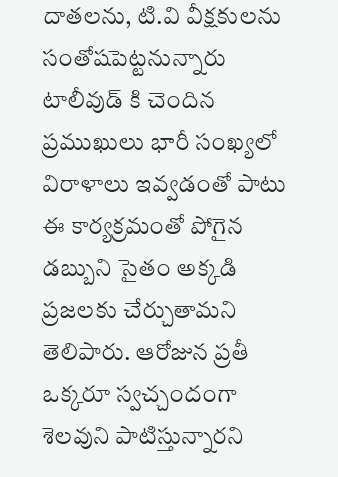దాతలను, టి.వి వీక్షకులను సంతోషపెట్టనున్నారు
టాలీవుడ్ కి చెందిన ప్రముఖులు భారీ సంఖ్యలో విరాళాలు ఇవ్వడంతో పాటు ఈ కార్యక్రమంతో పోగైన డబ్బుని సైతం అక్కడి ప్రజలకు చేర్చుతామని తెలిపారు. ఆరోజున ప్రతీ ఒక్కరూ స్వచ్చందంగా శెలవుని పాటిస్తున్నారని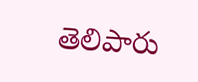తెలిపారు